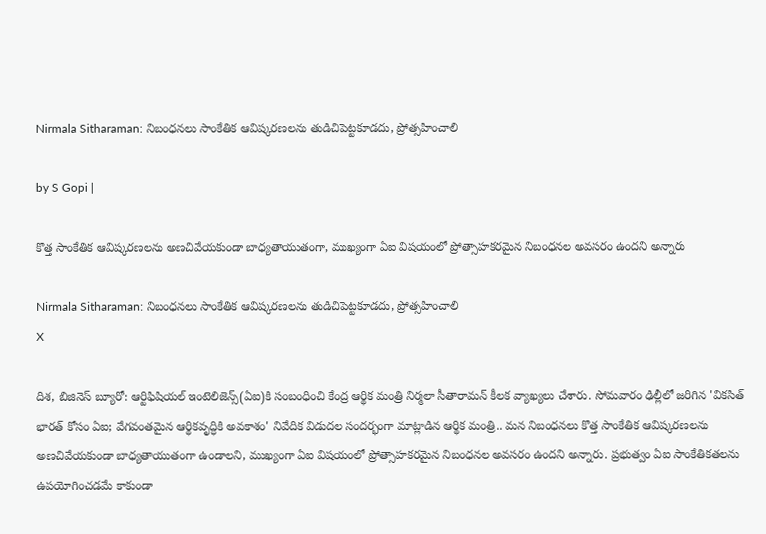Nirmala Sitharaman: నిబంధనలు సాంకేతిక ఆవిష్కరణలను తుడిచిపెట్టకూడదు, ప్రోత్సహించాలి

by S Gopi |

కొత్త సాంకేతిక ఆవిష్కరణలను అణచివేయకుండా బాధ్యతాయుతంగా, ముఖ్యంగా ఏఐ విషయంలో ప్రోత్సాహకరమైన నిబంధనల అవసరం ఉందని అన్నారు

Nirmala Sitharaman: నిబంధనలు సాంకేతిక ఆవిష్కరణలను తుడిచిపెట్టకూడదు, ప్రోత్సహించాలి
X

దిశ, బిజినెస్ బ్యూరో: ఆర్టిఫిషియల్ ఇంటెలిజెన్స్(ఏఐ)కి సంబంధించి కేంద్ర ఆర్థిక మంత్రి నిర్మలా సీతారామన్ కీలక వ్యాఖ్యలు చేశారు. సోమవారం ఢిల్లీలో జరిగిన 'వికసిత్ భారత్ కోసం ఏఐ; వేగవంతమైన ఆర్థికవృద్ధికి అవకాశం' నివేదిక విడుదల సందర్భంగా మాట్లాడిన ఆర్థిక మంత్రి.. మన నిబంధనలు కొత్త సాంకేతిక ఆవిష్కరణలను అణచివేయకుండా బాధ్యతాయుతంగా ఉండాలని, ముఖ్యంగా ఏఐ విషయంలో ప్రోత్సాహకరమైన నిబంధనల అవసరం ఉందని అన్నారు. ప్రభుత్వం ఏఐ సాంకేతికతలను ఉపయోగించడమే కాకుండా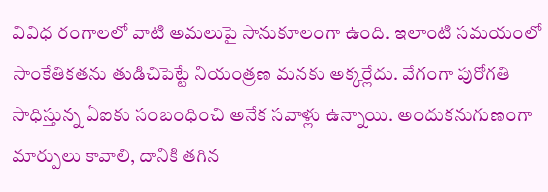వివిధ రంగాలలో వాటి అమలుపై సానుకూలంగా ఉంది. ఇలాంటి సమయంలో సాంకేతికతను తుడిచిపెట్టే నియంత్రణ మనకు అక్కర్లేదు. వేగంగా పురోగతి సాధిస్తున్న ఏఐకు సంబంధించి అనేక సవాళ్లు ఉన్నాయి. అందుకనుగుణంగా మార్పులు కావాలి, దానికి తగిన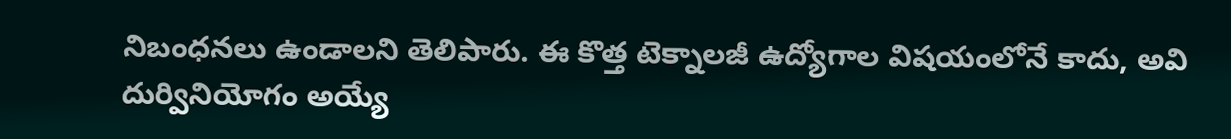నిబంధనలు ఉండాలని తెలిపారు. ఈ కొత్త టెక్నాలజీ ఉద్యోగాల విషయంలోనే కాదు, అవి దుర్వినియోగం అయ్యే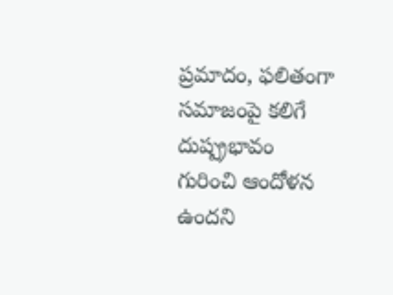ప్రమాదం, ఫలితంగా సమాజంపై కలిగే దుష్ప్రభావం గురించి ఆందోళన ఉందని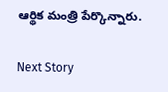ఆర్థిక మంత్రి పేర్కొన్నారు.

Next Story